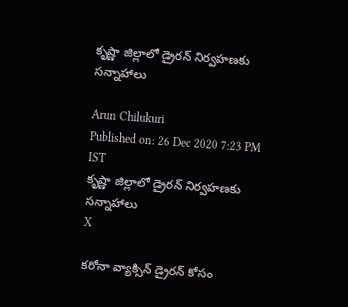కృష్ణా జిల్లాలో డ్రైరన్‌ నిర్వహణకు సన్నాహాలు

Arun Chilukuri
Published on: 26 Dec 2020 7:23 PM IST
కృష్ణా జిల్లాలో డ్రైరన్‌ నిర్వహణకు సన్నాహాలు
X

కరోనా వ్యాక్సిన్ డ్రైరన్ కోసం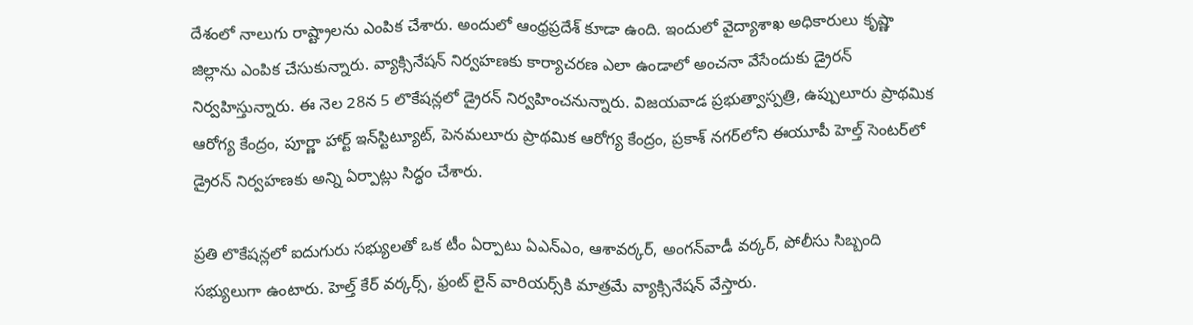దేశంలో నాలుగు రాష్ట్రాలను ఎంపిక చేశారు. అందులో ఆంధ్రప్రదేశ్ కూడా ఉంది. ఇందులో వైద్యాశాఖ అధికారులు కృష్ణా జిల్లాను ఎంపిక చేసుకున్నారు. వ్యాక్సినేషన్ నిర్వహణకు కార్యాచరణ ఎలా ఉండాలో అంచనా వేసేందుకు డ్రైరన్‌ నిర్వహిస్తున్నారు. ఈ నెల 28న 5 లొకేషన్లలో డ్రైరన్‌ నిర్వహించనున్నారు. విజయవాడ ప్రభుత్వాస్పత్రి, ఉప్పులూరు ప్రాథమిక ఆరోగ్య కేంద్రం, పూర్ణా హార్ట్ ఇన్‌స్టిట్యూట్, పెనమలూరు ప్రాథమిక ఆరోగ్య కేంద్రం, ప్రకాశ్‌ నగర్‌లోని ఈయూపీ హెల్త్‌ సెంటర్‌లో డ్రైరన్ నిర్వహణకు అన్ని ఏర్పాట్లు సిద్ధం చేశారు.

ప్రతి లొకేషన్లలో ఐదుగురు సభ్యులతో ఒక టీం ఏర్పాటు ఏఎన్‌ఎం, ఆశావర్కర్, అంగన్‌వాడీ వర్కర్, పోలీసు సిబ్బంది సభ్యులుగా ఉంటారు. హెల్త్‌ కేర్ వర్కర్స్, ఫ్రంట్‌ లైన్ వారియర్స్‌కి మాత్రమే వ్యాక్సినేషన్ వేస్తారు.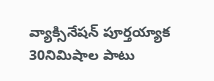వ్యాక్సినేషన్‌ పూర్తయ్యాక 30నిమిషాల పాటు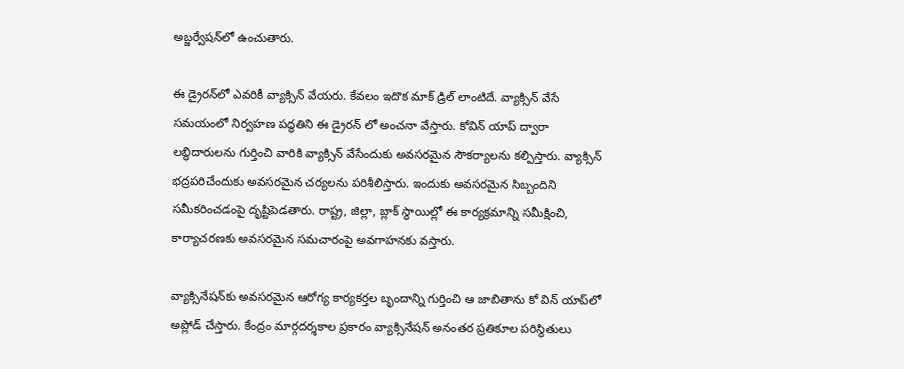అబ్జర్వేషన్‌లో ఉంచుతారు.

ఈ డ్రైరన్‌లో ఎవరికీ వ్యాక్సిన్ వేయరు. కేవలం ఇదొక మాక్ డ్రిల్ లాంటిదే. వ్యాక్సిన్ వేసే సమయంలో నిర్వహణ పద్ధతిని ఈ డ్రైరన్ లో అంచనా వేస్తారు. కోవిన్ యాప్ ద్వారా లబ్ధిదారులను గుర్తించి వారికి వ్యాక్సిన్ వేసేందుకు అవసరమైన సౌకర్యాలను కల్పిస్తారు. వ్యాక్సిన్ భద్రపరిచేందుకు అవసరమైన చర్యలను పరిశీలిస్తారు. ఇందుకు అవసరమైన సిబ్బందిని సమీకరించడంపై దృష్టిపెడతారు. రాష్ట్ర, జిల్లా, బ్లాక్ స్థాయిల్లో ఈ కార్యక్రమాన్ని సమీక్షించి, కార్యాచరణకు అవసరమైన సమచారంపై అవగాహనకు వస్తారు.

వ్యాక్సినేషన్‌కు అవసరమైన ఆరోగ్య కార్యకర్తల బృందాన్ని గుర్తించి ఆ జాబితాను కో విన్ యాప్‌లో అప్లోడ్ చేస్తారు. కేంద్రం మార్గదర్శకాల ప్రకారం వ్యాక్సినేషన్ అనంతర ప్రతికూల పరిస్థితులు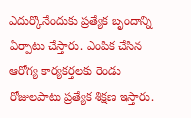ఎదుర్కొనేందుకు ప్రత్యేక బృందాన్ని ఏర్పాటు చేస్తారు. ఎంపిక చేసిన ఆరోగ్య కార్యకర్తలకు రెండు రోజులపాటు ప్రత్యేక శిక్షణ ఇస్తారు.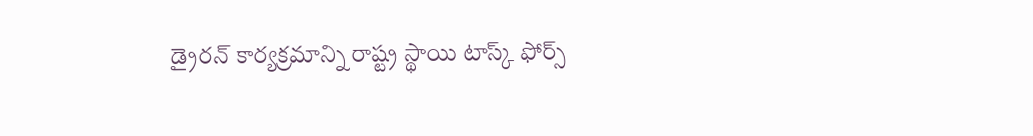డ్రైరన్ కార్యక్రమాన్ని రాష్ట్ర స్థాయి టాస్క్ ఫోర్స్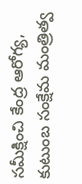సమీక్షించి కేంద్ర ఆరోగ్య, కుటుంబ సంక్షేమ మంత్రిత్వ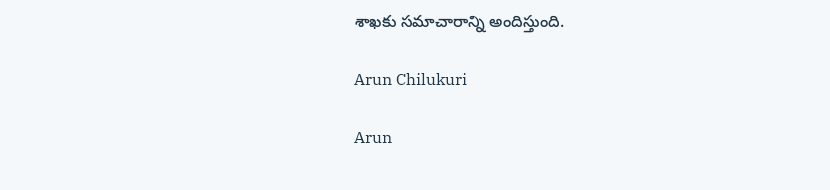శాఖకు సమాచారాన్ని అందిస్తుంది.

Arun Chilukuri

Arun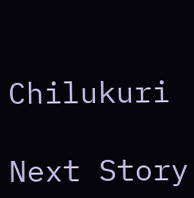Chilukuri

Next Story